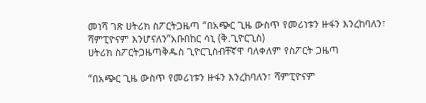መነሻ ገጽ ሀትሪክ ስፖርትጋዜጣ “በአጭር ጊዜ ውስጥ የመሪነቱን ዙፋን እንረከባለን፣ ሻምፒዮናም እንሆናለን”አቡበከር ሳኒ (ቅ.ጊዮርጊስ)
ሀትሪክ ስፖርትጋዜጣቅዱስ ጊዮርጊስብቸኛዋ ባለቀለም የስፖርት ጋዜጣ

“በአጭር ጊዜ ውስጥ የመሪነቱን ዙፋን እንረከባለን፣ ሻምፒዮናም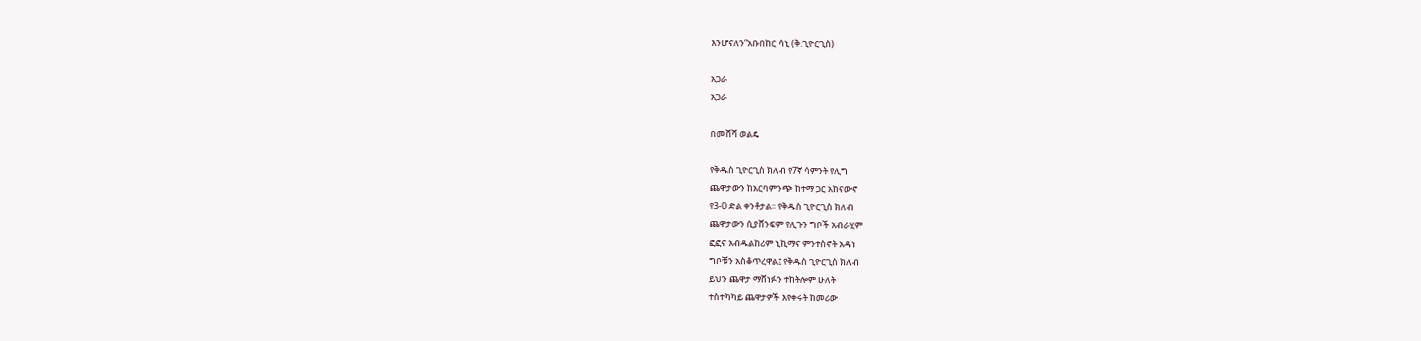እንሆናለን”አቡበከር ሳኒ (ቅ.ጊዮርጊስ)

አጋራ
አጋራ

በመሸሻ ወልዴ

የቅዱስ ጊዮርጊስ ክለብ የ7ኛ ሳምንት የሊግ
ጨዋታውን ከአርባምንጭ ከተማ ጋር አከናውኖ
የ3-0 ድል ቀንቶታል፡፡ የቅዱስ ጊዮርጊስ ክለብ
ጨዋታውን ሲያሸንፍም የሊጉን ግቦች አብራሂም
ፎፎና አብዱልከሪም ኒኪማና ምንተስኖት አዳነ
ግቦቹን አስቆጥረዋል፤ የቅዱስ ጊዮርጊስ ክለብ
ይህን ጨዋታ ማሸነፉን ተከትሎም ሁለት
ተስተካካይ ጨዋታዎች እየቀሩት ከመሪው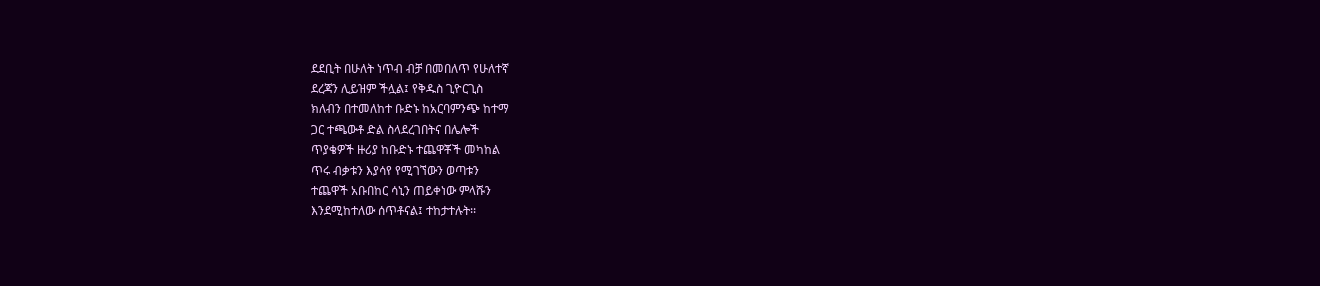ደደቢት በሁለት ነጥብ ብቻ በመበለጥ የሁለተኛ
ደረጃን ሊይዝም ችሏል፤ የቅዱስ ጊዮርጊስ
ክለብን በተመለከተ ቡድኑ ከአርባምንጭ ከተማ
ጋር ተጫውቶ ድል ስላደረገበትና በሌሎች
ጥያቄዎች ዙሪያ ከቡድኑ ተጨዋቾች መካከል
ጥሩ ብቃቱን እያሳየ የሚገኘውን ወጣቱን
ተጨዋች አቡበከር ሳኒን ጠይቀነው ምላሹን
እንደሚከተለው ሰጥቶናል፤ ተከታተሉት፡፡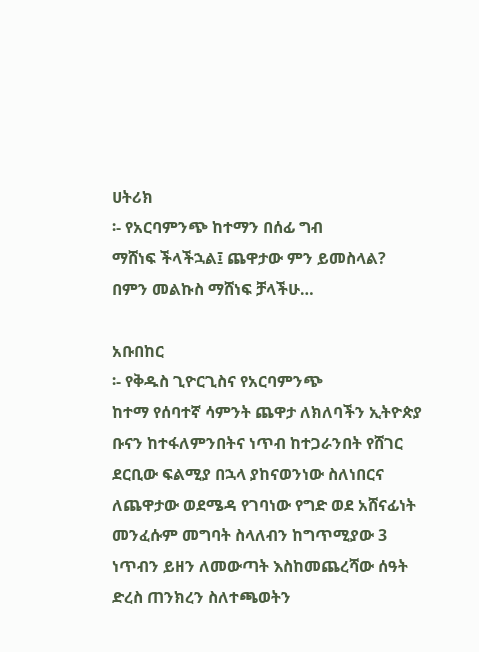ሀትሪክ
፡- የአርባምንጭ ከተማን በሰፊ ግብ
ማሸነፍ ችላችኋል፤ ጨዋታው ምን ይመስላል?
በምን መልኩስ ማሸነፍ ቻላችሁ…

አቡበከር
፡- የቅዱስ ጊዮርጊስና የአርባምንጭ
ከተማ የሰባተኛ ሳምንት ጨዋታ ለክለባችን ኢትዮጵያ
ቡናን ከተፋለምንበትና ነጥብ ከተጋራንበት የሸገር
ደርቢው ፍልሚያ በኋላ ያከናወንነው ስለነበርና
ለጨዋታው ወደሜዳ የገባነው የግድ ወደ አሸናፊነት
መንፈሱም መግባት ስላለብን ከግጥሚያው 3
ነጥብን ይዘን ለመውጣት እስከመጨረሻው ሰዓት
ድረስ ጠንክረን ስለተጫወትን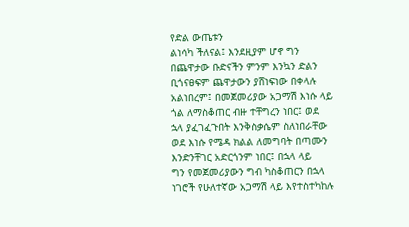የድል ውጤቱን
ልነሳካ ችለናል፤ እንደዚያም ሆኖ ግን
በጨዋታው ቡድናችን ምንም እንኳን ድልን
ቢጎናፀፍም ጨዋታውን ያሸነፍነው በቀላሉ
አልነበረም፤ በመጀመሪያው አጋማሽ እነሱ ላይ
ጎል ለማስቆጠር ብዙ ተቸግረን ነበር፤ ወደ
ኋላ ያፈገፈጉበት እንቅስቃሴም ስለነበራቸው
ወደ እነሱ የሜዳ ክልል ለመግባት በጣሙን
እንድንቸገር አድርጎንም ነበር፤ በኋላ ላይ
ግን የመጀመሪያውን ግብ ካስቆጠርን በኋላ
ነገሮች የሁለተኛው አጋማሽ ላይ እየተስተካከሉ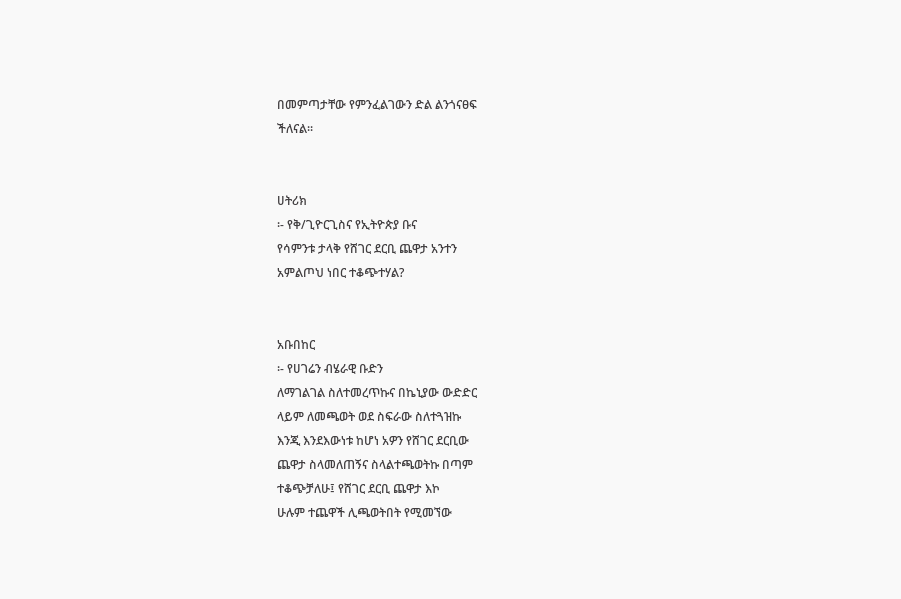በመምጣታቸው የምንፈልገውን ድል ልንጎናፀፍ
ችለናል፡፡


ሀትሪክ
፡- የቅ/ጊዮርጊስና የኢትዮጵያ ቡና
የሳምንቱ ታላቅ የሸገር ደርቢ ጨዋታ አንተን
አምልጦህ ነበር ተቆጭተሃል?


አቡበከር
፡- የሀገሬን ብሄራዊ ቡድን
ለማገልገል ስለተመረጥኩና በኬኒያው ውድድር
ላይም ለመጫወት ወደ ስፍራው ስለተጓዝኩ
እንጂ እንደእውነቱ ከሆነ አዎን የሸገር ደርቢው
ጨዋታ ስላመለጠኝና ስላልተጫወትኩ በጣም
ተቆጭቻለሁ፤ የሸገር ደርቢ ጨዋታ እኮ
ሁሉም ተጨዋች ሊጫወትበት የሚመኘው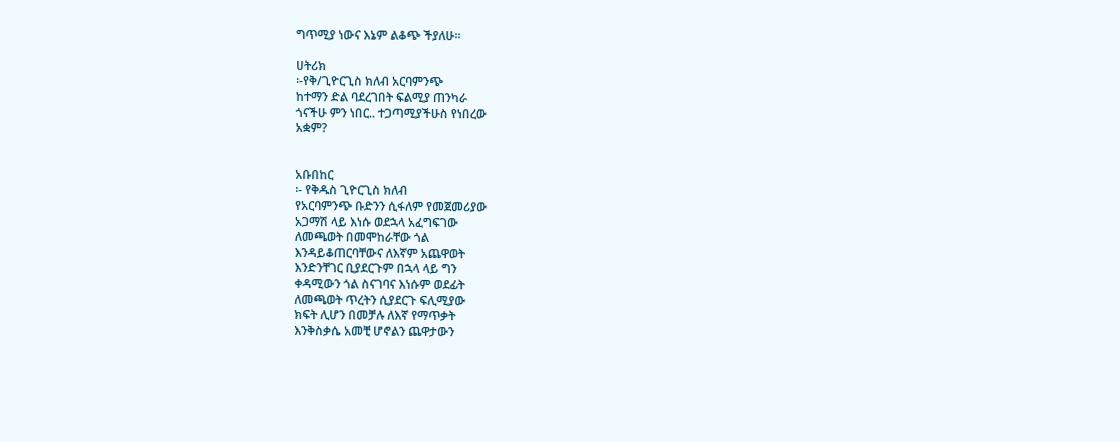ግጥሚያ ነውና እኔም ልቆጭ ችያለሁ፡፡

ሀትሪክ
፡-የቅ/ጊዮርጊስ ክለብ አርባምንጭ
ከተማን ድል ባደረገበት ፍልሚያ ጠንካራ
ጎናችሁ ምን ነበር.. ተጋጣሚያችሁስ የነበረው
አቋም?


አቡበከር
፡- የቅዱስ ጊዮርጊስ ክለብ
የአርባምንጭ ቡድንን ሲፋለም የመጀመሪያው
አጋማሽ ላይ እነሱ ወደኋላ አፈግፍገው
ለመጫወት በመሞከራቸው ጎል
እንዳይቆጠርባቸውና ለእኛም አጨዋወት
እንድንቸገር ቢያደርጉም በኋላ ላይ ግን
ቀዳሚውን ጎል ስናገባና እነሱም ወደፊት
ለመጫወት ጥረትን ሲያደርጉ ፍሊሚያው
ክፍት ሊሆን በመቻሉ ለእኛ የማጥቃት
እንቅስቃሴ አመቺ ሆኖልን ጨዋታውን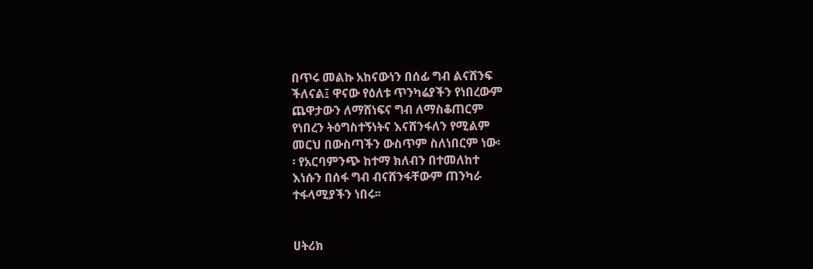በጥሩ መልኩ አከናውነን በሰፊ ግብ ልናሸንፍ
ችለናል፤ ዋናው የዕለቱ ጥንካሬያችን የነበረውም
ጨዋታውን ለማሸነፍና ግብ ለማስቆጠርም
የነበረን ትዕግስተኝነትና እናሸንፋለን የሚልም
መርህ በውስጣችን ውስጥም ስለነበርም ነው፡
፡ የአርባምንጭ ከተማ ክለብን በተመለከተ
እነሱን በሰፋ ግብ ብናሸንፋቸውም ጠንካራ
ተፋላሚያችን ነበሩ፡፡


ሀትሪክ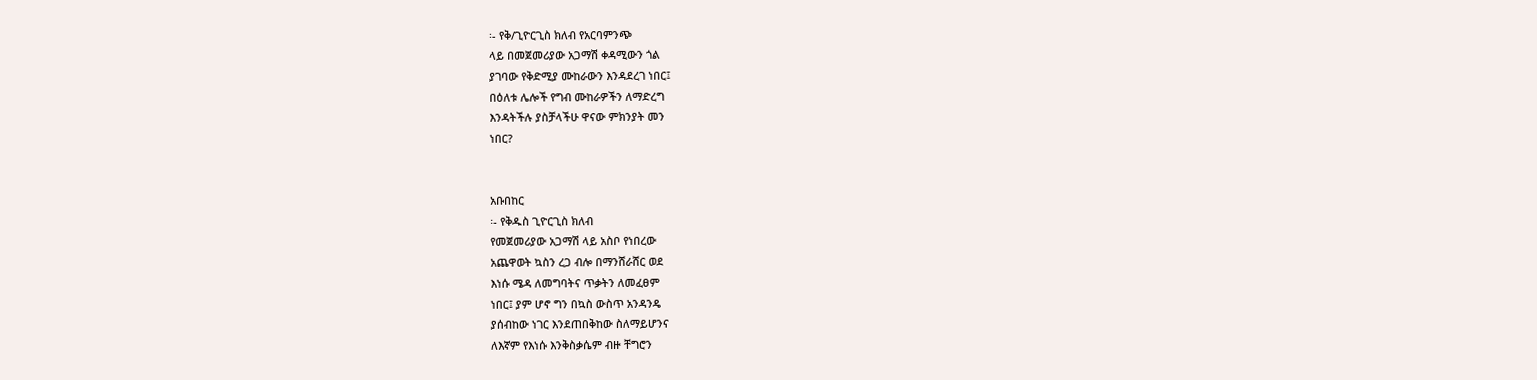፡- የቅ/ጊዮርጊስ ክለብ የአርባምንጭ
ላይ በመጀመሪያው አጋማሽ ቀዳሚውን ጎል
ያገባው የቅድሚያ ሙከራውን እንዳደረገ ነበር፤
በዕለቱ ሌሎች የግብ ሙከራዎችን ለማድረግ
እንዳትችሉ ያስቻላችሁ ዋናው ምክንያት መን
ነበር?


አቡበከር
፡- የቅዱስ ጊዮርጊስ ክለብ
የመጀመሪያው አጋማሽ ላይ አስቦ የነበረው
አጨዋወት ኳስን ረጋ ብሎ በማንሸራሸር ወደ
እነሱ ሜዳ ለመግባትና ጥቃትን ለመፈፀም
ነበር፤ ያም ሆኖ ግን በኳስ ውስጥ አንዳንዴ
ያሰብከው ነገር እንደጠበቅከው ስለማይሆንና
ለእኛም የእነሱ እንቅስቃሴም ብዙ ቸግሮን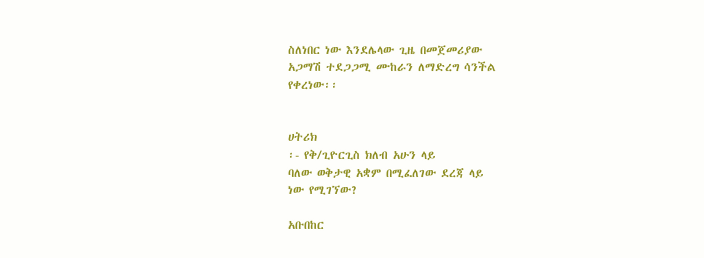ስለነበር ነው እንደሌላው ጊዜ በመጀመሪያው
አጋማሽ ተደጋጋሚ ሙከራን ለማድረግ ሳንችል
የቀረነው፡፡


ሀትሪክ
፡- የቅ/ጊዮርጊስ ክለብ አሁን ላይ
ባለው ወቅታዊ አቋም በሚፈለገው ደረጃ ላይ
ነው የሚገኘው?

አቡበከር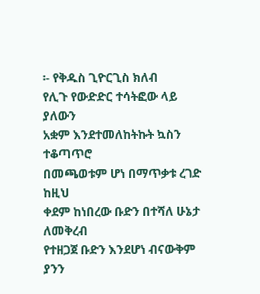፡- የቅዱስ ጊዮርጊስ ክለብ
የሊጉ የውድድር ተሳትፎው ላይ ያለውን
አቋም እንደተመለከትኩት ኳስን ተቆጣጥሮ
በመጫወቱም ሆነ በማጥቃቱ ረገድ ከዚህ
ቀደም ከነበረው ቡድን በተሻለ ሁኔታ ለመቅረብ
የተዘጋጀ ቡድን እንደሆነ ብናውቅም ያንን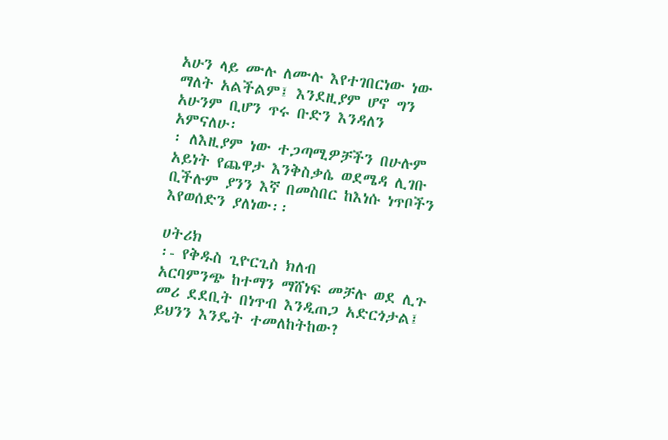አሁን ላይ ሙሉ ለሙሉ እየተገበርነው ነው
ማለት አልችልም፤ እንደዚያም ሆኖ ግን
አሁንም ቢሆን ጥሩ ቡድን እንዳለን አምናለሁ፡
፡ ለእዚያም ነው ተጋጣሚዎቻችን በሁሉም
አይነት የጨዋታ እንቅስቃሴ ወደሜዳ ሊገቡ
ቢችሉም ያንን እኛ በመስበር ከእነሱ ነጥቦችን
እየወሰድን ያለነው፡፡

ሀትሪክ
፡- የቅዱስ ጊዮርጊስ ክለብ
አርባምንጭ ከተማን ማሸነፍ መቻሉ ወደ ሊጉ
መሪ ደደቢት በነጥብ እንዲጠጋ አድርጎታል፤
ይህንን እንዴት ተመለከትከው?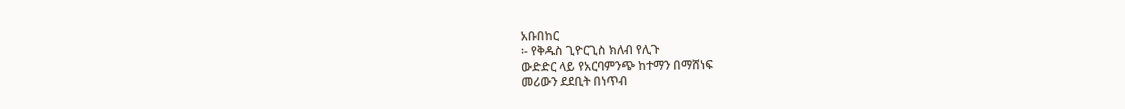አቡበከር
፡- የቅዱስ ጊዮርጊስ ክለብ የሊጉ
ውድድር ላይ የአርባምንጭ ከተማን በማሸነፍ
መሪውን ደደቢት በነጥብ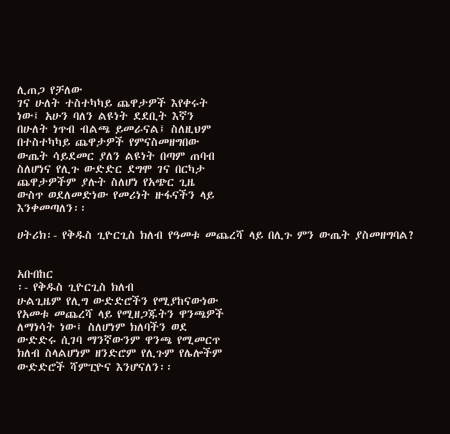ሊጠጋ የቻለው
ገና ሁለት ተስተካካይ ጨዋታዎች እየቀሩት
ነው፤ አሁን ባለን ልዩነት ደደቢት እኛን
በሁለት ነጥብ ብልጫ ይመራናል፤ ስለዚህም
በተስተካካይ ጨዋታዎች የምናስመዘግበው
ውጤት ሳይደመር ያለን ልዩነት በጣም ጠባብ
ስለሆነና የሊጉ ውድድር ደግሞ ገና በርካታ
ጨዋታዎችም ያሉት ስለሆነ የአጭር ጊዜ
ውስጥ ወደለመድነው የመሪነት ዙፋናችን ላይ
እንቀመጣለን፡፡

ሀትሪክ፡- የቅዱስ ጊዮርጊስ ክለብ የዓመቱ መጨረሻ ላይ በሊጉ ምን ውጤት ያስመዘግባል?


አቡበከር
፡- የቅዱስ ጊዮርጊስ ክለብ
ሁልጊዜም የሊግ ውድድሮችን የሚያከናውነው
የአመቱ መጨረሻ ላይ የሚዘጋጁትን ዋንጫዎች
ለማነሳት ነው፤ ስለሆነም ክለባችን ወደ
ውድድሩ ሲገባ ማንኛውንም ዋንጫ የሚመርጥ
ክለብ ስላልሆነም ዘንድሮም የሊጉም የሌሎችም
ውድድሮች ሻምፒዮና እንሆናለን፡፡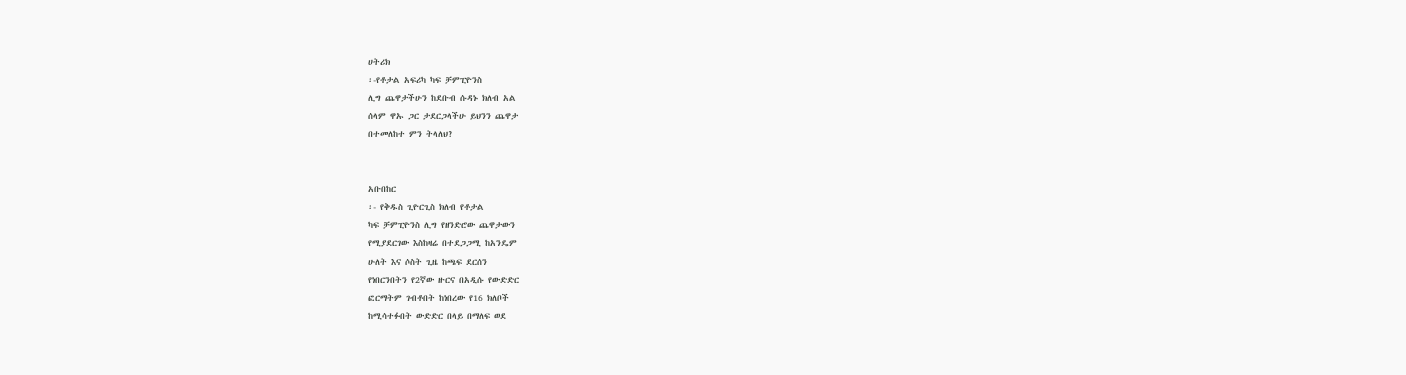ሀትሪክ
፡-የቶታል አፍሪካ ካፍ ቻምፒዮንስ
ሊግ ጨዋታችሁን ከደቡብ ሱዳኑ ክለብ አል
ሰላም ዋኡ ጋር ታደርጋላችሁ ይህንን ጨዋታ
በተመለከተ ምን ትላለህ?


አቡበከር
፡- የቅዱስ ጊዮርጊስ ክለብ የቶታል
ካፍ ቻምፒዮንስ ሊግ የዘንድሮው ጨዋታውን
የሚያደርገው እስከዛሬ በተደጋጋሚ ከአንዴም
ሁለት እና ሶስት ጊዜ ከጫፍ ደርሰን
የነበርንበትን የ2ኛው ዙርና በአዲሱ የውድድር
ፎርማትም ገብቶበት ከነበረው የ16 ክለቦች
ከሚሳተፉበት ውድድር በላይ በማለፍ ወደ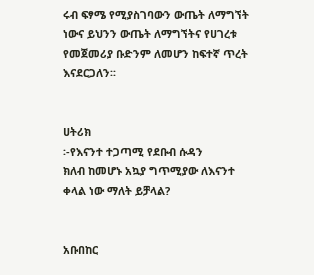ሩብ ፍፃሜ የሚያስገባውን ውጤት ለማግኘት
ነውና ይህንን ውጤት ለማግኘትና የሀገረቱ
የመጀመሪያ ቡድንም ለመሆን ከፍተኛ ጥረት
እናደርጋለን፡፡


ሀትሪክ
፡-የእናንተ ተጋጣሚ የደቡብ ሱዳን
ክለብ ከመሆኑ አኳያ ግጥሚያው ለእናንተ
ቀላል ነው ማለት ይቻላል?


አቡበከር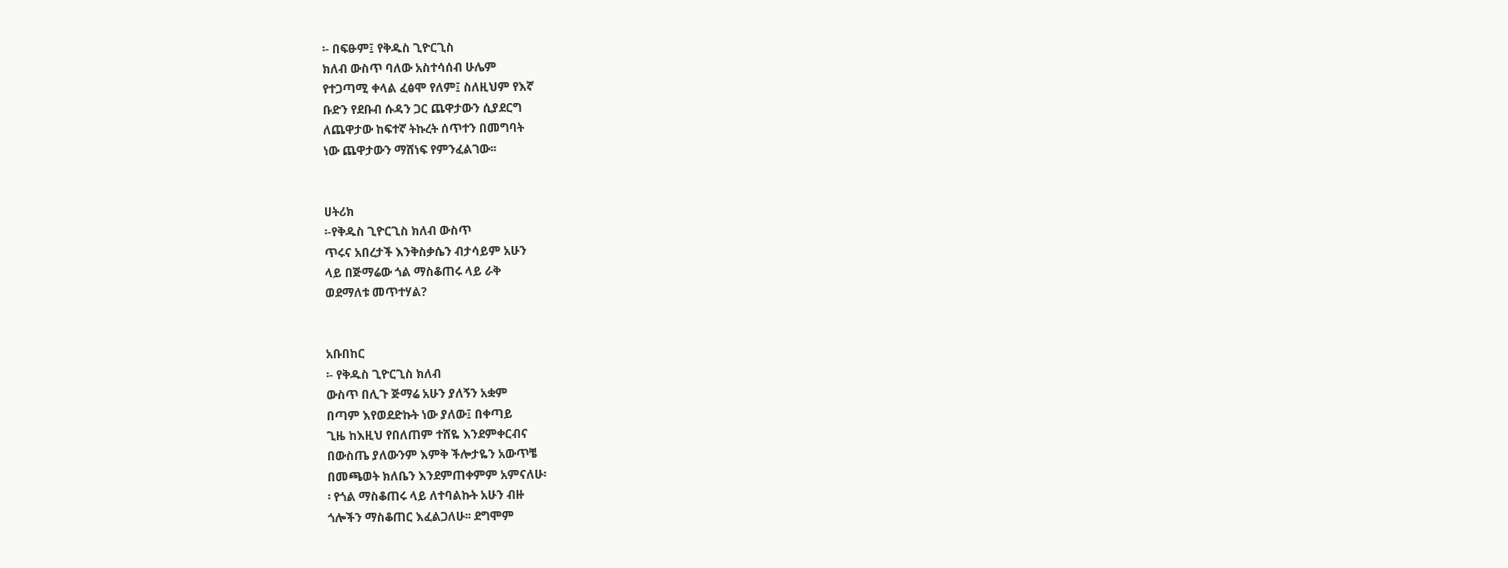፡- በፍፁም፤ የቅዱስ ጊዮርጊስ
ክለብ ውስጥ ባለው አስተሳሰብ ሁሌም
የተጋጣሚ ቀላል ፈፅሞ የለም፤ ስለዚህም የእኛ
ቡድን የደቡብ ሱዳን ጋር ጨዋታውን ሲያደርግ
ለጨዋታው ከፍተኛ ትኩረት ሰጥተን በመግባት
ነው ጨዋታውን ማሸነፍ የምንፈልገው፡፡


ሀትሪክ
፡-የቅዱስ ጊዮርጊስ ክለብ ውስጥ
ጥሩና አበረታች እንቅስቃሴን ብታሳይም አሁን
ላይ በጅማሬው ጎል ማስቆጠሩ ላይ ራቅ
ወደማለቱ መጥተሃል?


አቡበከር
፡- የቅዱስ ጊዮርጊስ ክለብ
ውስጥ በሊጉ ጅማሬ አሁን ያለኝን አቋም
በጣም እየወደድኩት ነው ያለው፤ በቀጣይ
ጊዜ ከእዚህ የበለጠም ተሸዬ እንደምቀርብና
በውስጤ ያለውንም እምቅ ችሎታዬን አውጥቼ
በመጫወት ክለቤን እንደምጠቀምም አምናለሁ፡
፡ የጎል ማስቆጠሩ ላይ ለተባልኩት አሁን ብዙ
ጎሎችን ማስቆጠር እፈልጋለሁ፡፡ ደግሞም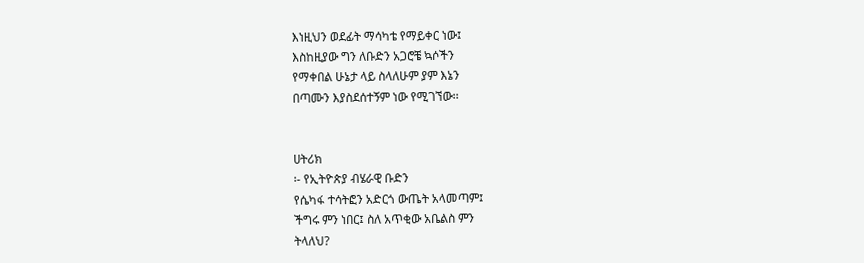እነዚህን ወደፊት ማሳካቴ የማይቀር ነው፤
እስከዚያው ግን ለቡድን አጋሮቼ ኳሶችን
የማቀበል ሁኔታ ላይ ስላለሁም ያም እኔን
በጣሙን እያስደሰተኝም ነው የሚገኘው፡፡


ሀትሪክ
፡- የኢትዮጵያ ብሄራዊ ቡድን
የሴካፋ ተሳትፎን አድርጎ ውጤት አላመጣም፤
ችግሩ ምን ነበር፤ ስለ አጥቂው አቤልስ ምን
ትላለህ?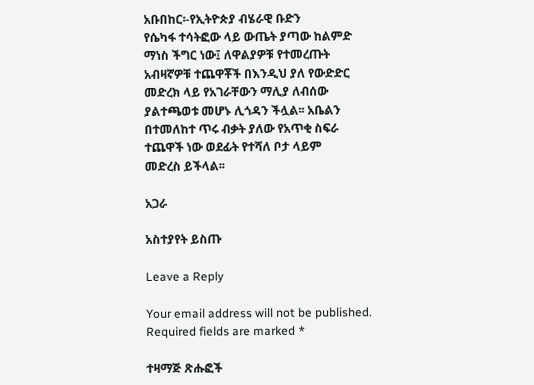አቡበከር፡-የኢትዮጵያ ብሄራዊ ቡድን
የሴካፋ ተሳትፎው ላይ ውጤት ያጣው ከልምድ
ማነስ ችግር ነው፤ ለዋልያዎቹ የተመረጡት
አብዛኛዎቹ ተጨዋቾች በእንዲህ ያለ የውድድር
መድረክ ላይ የአገራቸውን ማሊያ ለብሰው
ያልተጫወቱ መሆኑ ሊጎዳን ችሏል፡፡ አቤልን
በተመለከተ ጥሩ ብቃት ያለው የአጥቂ ስፍራ
ተጨዋች ነው ወደፊት የተሻለ ቦታ ላይም
መድረስ ይችላል፡፡

አጋራ

አስተያየት ይስጡ

Leave a Reply

Your email address will not be published. Required fields are marked *

ተዛማጅ ጽሑፎች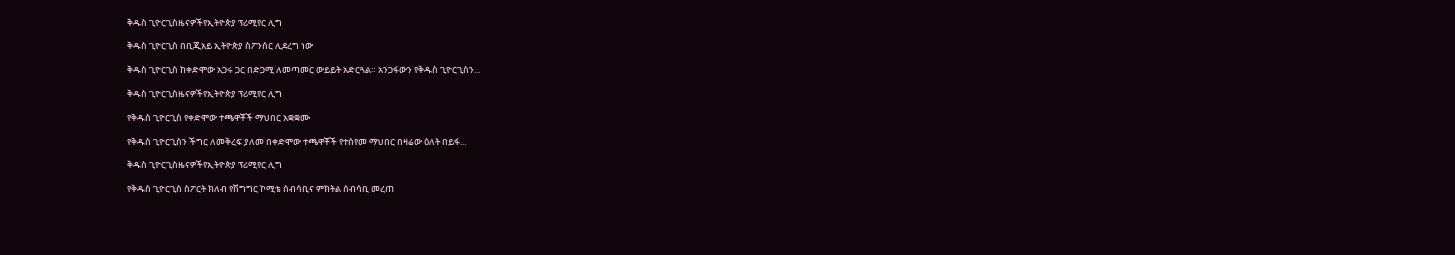ቅዱስ ጊዮርጊስዜናዎችየኢትዮጵያ ፕሪሚየር ሊግ

ቅዱስ ጊዮርጊስ በቢጂአይ ኢትዮጵያ ስፖንሰር ሊደረግ ነው

ቅዱስ ጊዮርጊስ ከቀድሞው አጋሩ ጋር በድጋሚ ለመጣመር ውይይት አድርጓል። አንጋፋውን የቅዱስ ጊዮርጊስን...

ቅዱስ ጊዮርጊስዜናዎችየኢትዮጵያ ፕሪሚየር ሊግ

የቅዱስ ጊዮርጊስ የቀድሞው ተጫዋቾች ማህበር አቋቋሙ

የቅዱስ ጊዮርጊስን ችግር ለመቅረፍ ያለመ በቀድሞው ተጫዋቾች የተሰየመ ማህበር በዛሬው ዕለት በይፋ...

ቅዱስ ጊዮርጊስዜናዎችየኢትዮጵያ ፕሪሚየር ሊግ

የቅዱስ ጊዮርጊስ ስፖርት ክለብ የሽግግር ኮሚቴ ሰብሳቢና ምክትል ሰብሳቢ መረጠ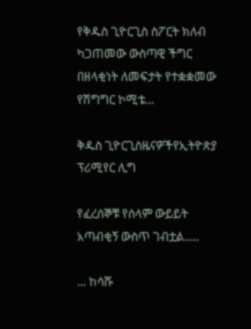የቅዱስ ጊዮርጊስ ስፖርት ክለብ ካጋጠመው ውስጣዊ ችግር በዘላቂነት ለመፍታት የተቋቋመው የሽግግር ኮሚቴ...

ቅዱስ ጊዮርጊስዜናዎችየኢትዮጵያ ፕሪሚየር ሊግ

የፈረሰኞቹ የሰላም ውይይት አጣብቂኝ ውስጥ ገብቷል…..

... ከሳሹ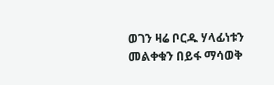ወገን ዛሬ ቦርዱ ሃላፊነቱን መልቀቁን በይፋ ማሳወቅ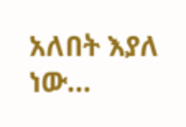አለበት እያለ ነው...